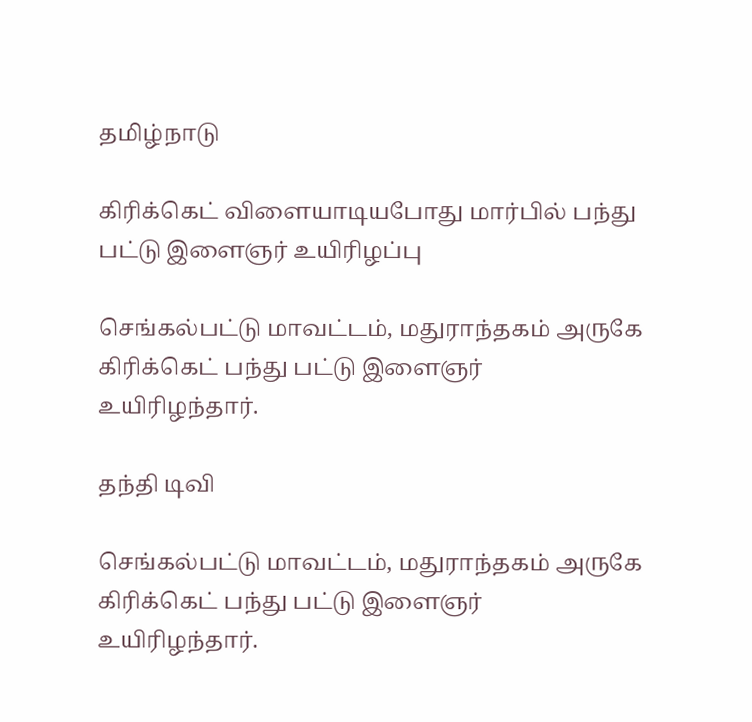தமிழ்நாடு

கிரிக்கெட் விளையாடியபோது மார்பில் பந்து பட்டு இளைஞர் உயிரிழப்பு

செங்கல்பட்டு மாவட்டம், மதுராந்தகம் அருகே கிரிக்கெட் பந்து பட்டு இளைஞர் உயிரிழந்தார்.

தந்தி டிவி

செங்கல்பட்டு மாவட்டம், மதுராந்தகம் அருகே கிரிக்கெட் பந்து பட்டு இளைஞர் உயிரிழந்தார்.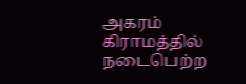அகரம் கிராமத்தில் நடைபெற்ற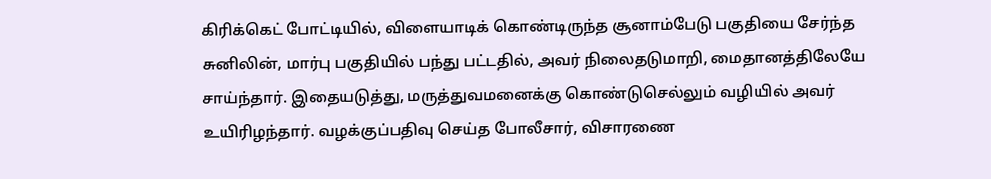கிரிக்கெட் போட்டியில், விளையாடிக் கொண்டிருந்த சூனாம்பேடு பகுதியை சேர்ந்த சுனிலின், மார்பு பகுதியில் பந்து பட்டதில், அவர் நிலைதடுமாறி, மைதானத்திலேயே சாய்ந்தார். இதையடுத்து, மருத்துவமனைக்கு கொண்டுசெல்லும் வழியில் அவர் உயிரிழந்தார். வழக்குப்பதிவு செய்த போலீசார், விசாரணை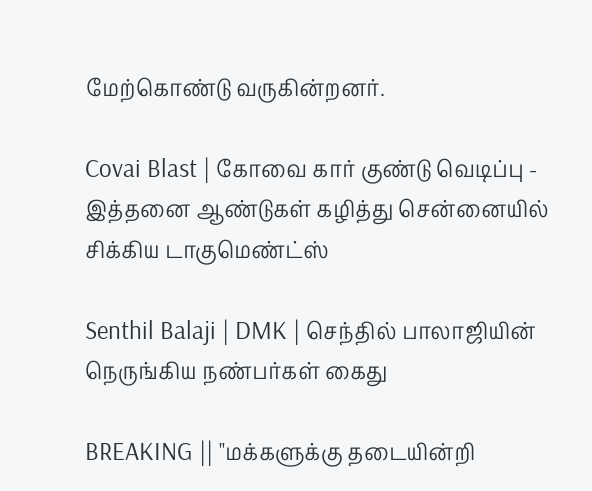மேற்கொண்டு வருகின்றனர்.

Covai Blast | கோவை கார் குண்டு வெடிப்பு - இத்தனை ஆண்டுகள் கழித்து சென்னையில் சிக்கிய டாகுமெண்ட்ஸ்

Senthil Balaji | DMK | செந்தில் பாலாஜியின் நெருங்கிய நண்பர்கள் கைது

BREAKING || "மக்களுக்கு தடையின்றி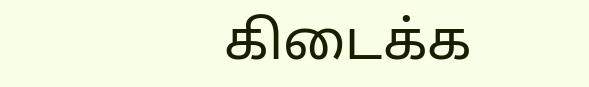கிடைக்க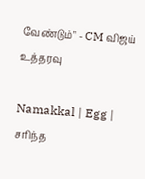வேண்டும்" - CM விஜய் உத்தரவு

Namakkal | Egg | சரிந்த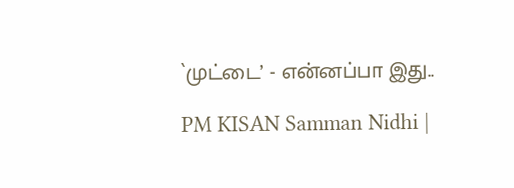`முட்டை’ - என்னப்பா இது..

PM KISAN Samman Nidhi |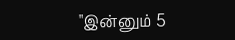"இன்னும் 5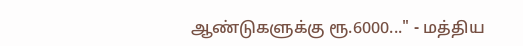ஆண்டுகளுக்கு ரூ.6000..." - மத்திய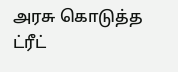அரசு கொடுத்த ட்ரீட்